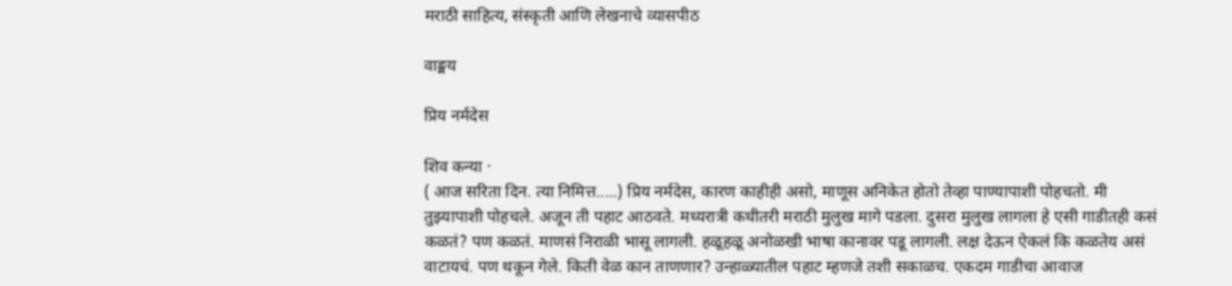मराठी साहित्य, संस्कृती आणि लेखनाचे व्यासपीठ

वाङ्मय

प्रिय नर्मदेस

शिव कन्या ·
( आज सरिता दिन. त्या निमित्त.....) प्रिय नर्मदेस, कारण काहीही असो, माणूस अनिकेत होतो तेव्हा पाण्यापाशी पोहचतो. मी तुझ्यापाशी पोहचले. अजून ती पहाट आठवते. मध्यरात्री कधीतरी मराठी मुलुख मागे पडला. दुसरा मुलुख लागला हे एसी गाडीतही कसं कळतं? पण कळतं. माणसं निराळी भासू लागली. हळूहळू अनोळखी भाषा कानावर पडू लागली. लक्ष देऊन ऐकलं कि कळतेय असं वाटायचं. पण थकून गेले. किती वेळ कान ताणणार? उन्हाळ्यातील पहाट म्हणजे तशी सकाळच. एकदम गाडीचा आवाज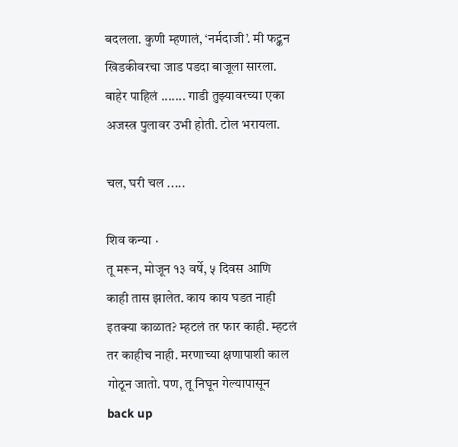बदलला. कुणी म्हणालं, ‘नर्मदाजी’. मी फट्कन खिडकीवरचा जाड पडदा बाजूला सारला. बाहेर पाहिलं ....... गाडी तुझ्यावरच्या एका अजस्त्र पुलावर उभी होती. टोल भरायला.

चल, घरी चल .....

शिव कन्या ·
तू मरून, मोजून १३ वर्षे, ५ दिवस आणि काही तास झालेत. काय काय घडत नाही इतक्या काळात? म्हटलं तर फार काही. म्हटलं तर काहीच नाही. मरणाच्या क्षणापाशी काल गोठून जातो. पण, तू निघून गेल्यापासून back up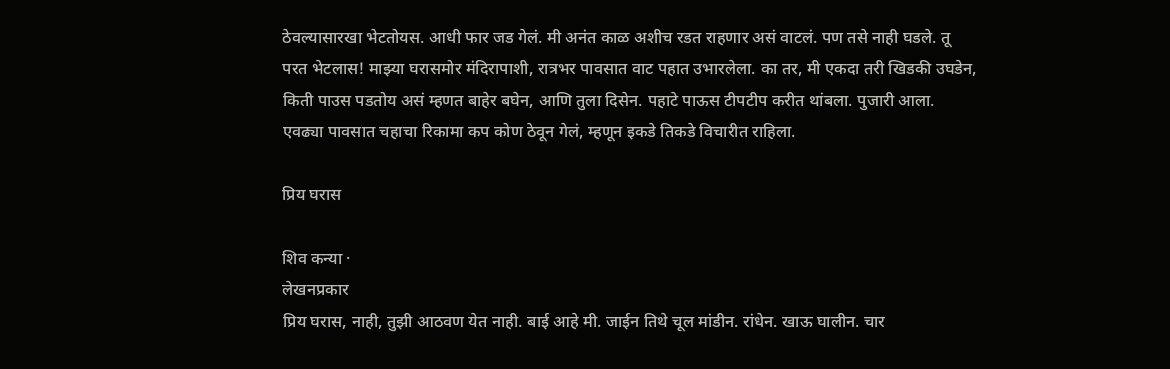ठेवल्यासारखा भेटतोयस. आधी फार जड गेलं. मी अनंत काळ अशीच रडत राहणार असं वाटलं. पण तसे नाही घडले. तू परत भेटलास! माझ्या घरासमोर मंदिरापाशी, रात्रभर पावसात वाट पहात उभारलेला. का तर, मी एकदा तरी खिडकी उघडेन, किती पाउस पडतोय असं म्हणत बाहेर बघेन, आणि तुला दिसेन. पहाटे पाऊस टीपटीप करीत थांबला. पुजारी आला. एवढ्या पावसात चहाचा रिकामा कप कोण ठेवून गेलं, म्हणून इकडे तिकडे विचारीत राहिला.

प्रिय घरास

शिव कन्या ·
लेखनप्रकार
प्रिय घरास, नाही, तुझी आठवण येत नाही. बाई आहे मी. जाईन तिथे चूल मांडीन. रांधेन. खाऊ घालीन. चार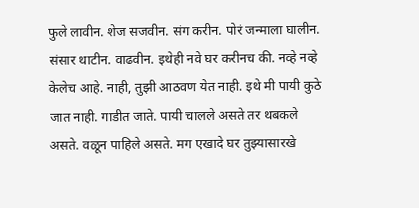फुले लावीन. शेज सजवीन. संग करीन. पोरं जन्माला घालीन. संसार थाटीन. वाढवीन. इथेही नवे घर करीनच की. नव्हे नव्हे केलेच आहे. नाही, तुझी आठवण येत नाही. इथे मी पायी कुठे जात नाही. गाडीत जाते. पायी चालले असते तर थबकले असते. वळून पाहिले असते. मग एखादे घर तुझ्यासारखे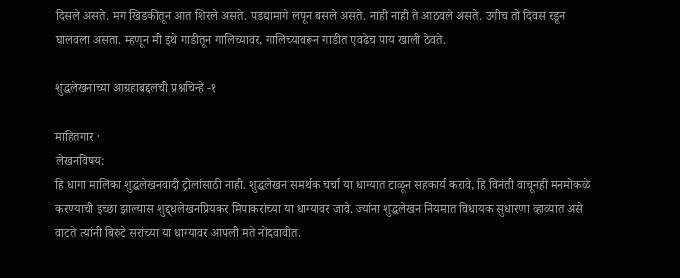दिसले असते. मग खिडकीतून आत शिरले असते. पडद्यामागे लपून बसले असते. नाही नाही ते आठवले असते. उगीच तो दिवस रडून घालवला असता. म्हणून मी इथे गाडीतून गालिच्यावर, गालिच्यावरून गाडीत एवढेच पाय खाली ठेवते.

शुद्धलेखनाच्या आग्रहाबद्दलची प्रश्नचिन्हे -१

माहितगार ·
लेखनविषय:
हि धागा मालिका शुद्धलेखनवादी ट्रोलांसाठी नाही. शुद्धलेखन समर्थक चर्चा या धाग्यात टाळून सहकार्य करावे, हि विनंती वाचूनही मनमोकळे करण्याची इच्छा झाल्यास शुद्द्धलेखनप्रियकर मिपाकरांच्या या धाग्यावर जावे. ज्यांना शुद्धलेखन नियमात विधायक सुधारणा व्हाव्यात असे वाटते त्यांनी बिरुटे सरांच्या या धाग्यावर आपली मते नोंदवावीत.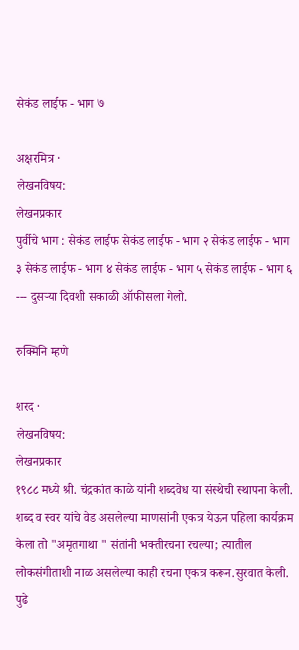सेकंड लाईफ - भाग ७

अक्षरमित्र ·
लेखनविषय:
लेखनप्रकार
पुर्वीचे भाग : सेकंड लाईफ सेकंड लाईफ - भाग २ सेकंड लाईफ - भाग ३ सेकंड लाईफ - भाग ४ सेकंड लाईफ - भाग ५ सेकंड लाईफ - भाग ६ --- दुसर्‍या दिवशी सकाळी ऑफीसला गेलो.

रुक्मिनि म्हणे

शरद ·
लेखनविषय:
लेखनप्रकार
१९८८ मध्ये श्री. चंद्रकांत काळे यांनी शब्दवेध या संस्थेची स्थापना केली. शब्द व स्वर यांचे वेड असलेल्या माणसांनी एकत्र येऊन पहिला कार्यक्रम केला तो "अमृतगाथा " संतांनी भक्तीरचना रचल्या; त्यातील लोकसंगीताशी नाळ असलेल्या काही रचना एकत्र करून.सुरवात केली. पुढे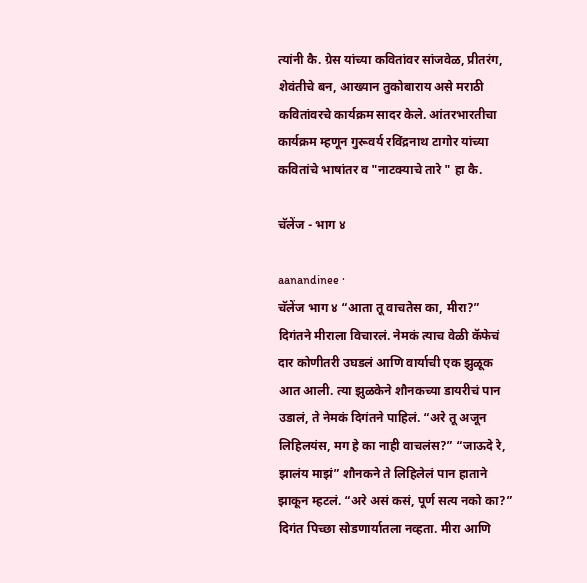त्यांनी कै. ग्रेस यांच्या कवितांवर सांजवेळ, प्रीतरंग, शेवंतीचे बन, आख्यान तुकोबाराय असे मराठी कवितांवरचे कार्यक्रम सादर केले. आंतरभारतीचा कार्यक्रम म्हणून गुरूवर्य रविंद्रनाथ टागोर यांच्या कवितांचे भाषांतर व "नाटक्याचे तारे " हा कै.

चॅलेंज - भाग ४

aanandinee ·
चॅलेंज भाग ४ “आता तू वाचतेस का, मीरा?” दिगंतने मीराला विचारलं. नेमकं त्याच वेळी कॅफेचं दार कोणीतरी उघडलं आणि वार्याची एक झुळूक आत आली. त्या झुळकेने शौनकच्या डायरीचं पान उडालं, ते नेमकं दिगंतने पाहिलं. “अरे तू अजून लिहिलयंस, मग हे का नाही वाचलंस?” “जाऊदे रे, झालंय माझं” शौनकने ते लिहिलेलं पान हाताने झाकून म्हटलं. “अरे असं कसं, पूर्ण सत्य नको का?” दिगंत पिच्छा सोडणार्यातला नव्हता. मीरा आणि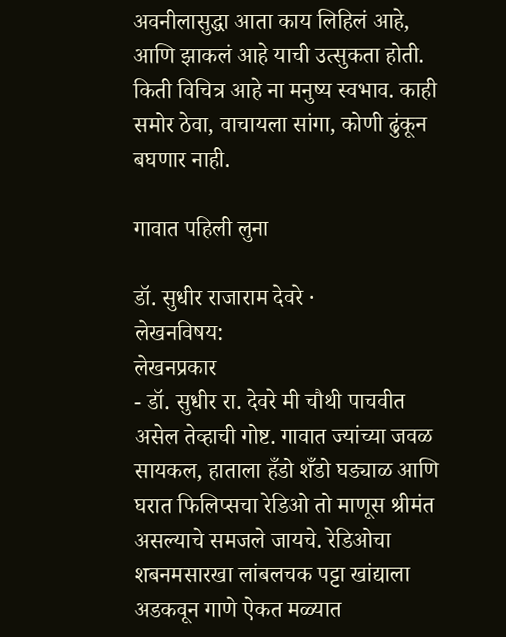अवनीलासुद्धा आता काय लिहिलं आहे, आणि झाकलं आहे याची उत्सुकता होती. किती विचित्र आहे ना मनुष्य स्वभाव. काही समोर ठेवा, वाचायला सांगा, कोणी ढुंकून बघणार नाही.

गावात पहिली लुना

डॉ. सुधीर राजाराम देवरे ·
लेखनविषय:
लेखनप्रकार
- डॉ. सुधीर रा. देवरे मी चौथी पाचवीत असेल तेव्हाची गोष्ट. गावात ज्यांच्या जवळ सायकल, हाताला हँडो शँडो घड्याळ आणि घरात फिलिप्सचा रेडिओ तो माणूस श्रीमंत असल्याचे समजले जायचे. रेडिओचा शबनमसारखा लांबलचक पट्टा खांद्याला अडकवून गाणे ऐकत मळ्यात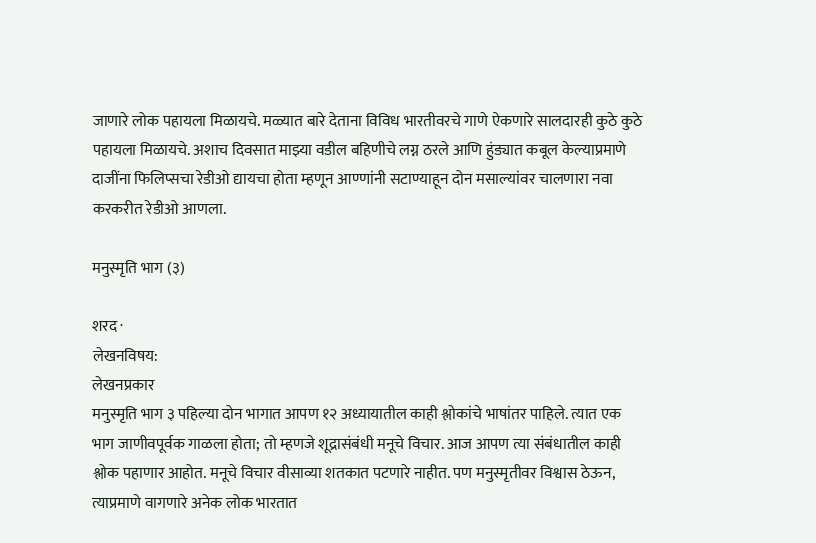जाणारे लोक पहायला मिळायचे. मळ्यात बारे देताना विविध भारतीवरचे गाणे ऐकणारे सालदारही कुठे कुठे पहायला मिळायचे. अशाच दिवसात माझ्या वडील बहिणीचे लग्न ठरले आणि हुंड्यात कबूल केल्याप्रमाणे दाजींना फिलिप्सचा रेडीओ द्यायचा होता म्हणून आण्णांनी सटाण्याहून दोन मसाल्यांवर चालणारा नवा करकरीत रेडीओ आणला.

मनुस्मृति भाग (३)

शरद ·
लेखनविषय:
लेखनप्रकार
मनुस्मृति भाग ३ पहिल्या दोन भागात आपण १२ अध्यायातील काही श्लोकांचे भाषांतर पाहिले. त्यात एक भाग जाणीवपूर्वक गाळला होता; तो म्हणजे शूद्रासंबंधी मनूचे विचार. आज आपण त्या संबंधातील काही श्लोक पहाणार आहोत. मनूचे विचार वीसाव्या शतकात पटणारे नाहीत. पण मनुस्मृतीवर विश्वास ठेऊन, त्याप्रमाणे वागणारे अनेक लोक भारतात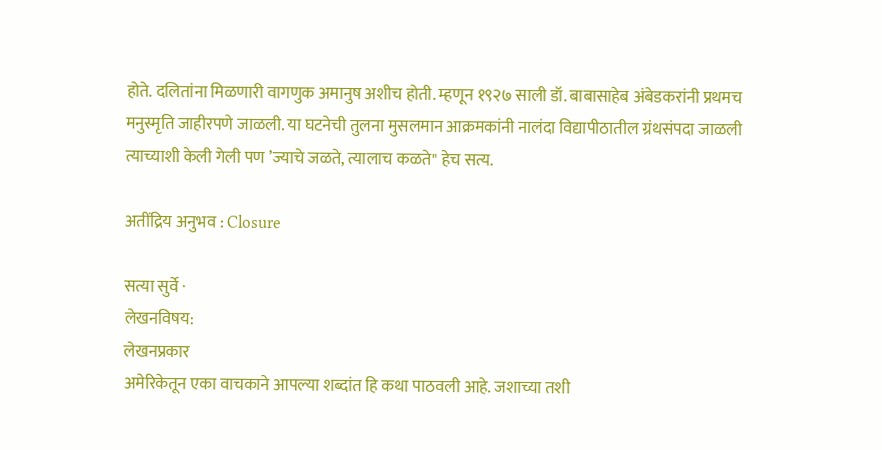होते. दलितांना मिळणारी वागणुक अमानुष अशीच होती. म्हणून १९२७ साली डॉ. बाबासाहेब अंबेडकरांनी प्रथमच मनुस्मृति जाहीरपणे जाळली. या घटनेची तुलना मुसलमान आक्रमकांनी नालंदा विद्यापीठातील ग्रंथसंपदा जाळली त्याच्याशी केली गेली पण ’ज्याचे जळते, त्यालाच कळते" हेच सत्य.

अतींद्रिय अनुभव : Closure

सत्या सुर्वे ·
लेखनविषय:
लेखनप्रकार
अमेरिकेतून एका वाचकाने आपल्या शब्दांत हि कथा पाठवली आहे. जशाच्या तशी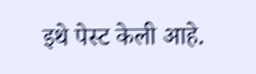इथे पेस्ट केली आहे.